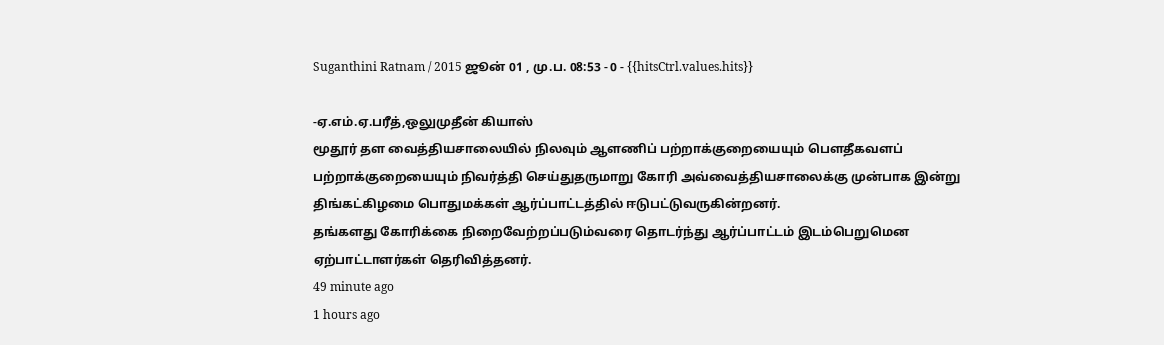Suganthini Ratnam / 2015 ஜூன் 01 , மு.ப. 08:53 - 0 - {{hitsCtrl.values.hits}}

-ஏ.எம்.ஏ.பரீத்,ஒலுமுதீன் கியாஸ்
மூதூர் தள வைத்தியசாலையில் நிலவும் ஆளணிப் பற்றாக்குறையையும் பௌதீகவளப் பற்றாக்குறையையும் நிவர்த்தி செய்துதருமாறு கோரி அவ்வைத்தியசாலைக்கு முன்பாக இன்று திங்கட்கிழமை பொதுமக்கள் ஆர்ப்பாட்டத்தில் ஈடுபட்டுவருகின்றனர்.
தங்களது கோரிக்கை நிறைவேற்றப்படும்வரை தொடர்ந்து ஆர்ப்பாட்டம் இடம்பெறுமென ஏற்பாட்டாளர்கள் தெரிவித்தனர்.
49 minute ago
1 hours ago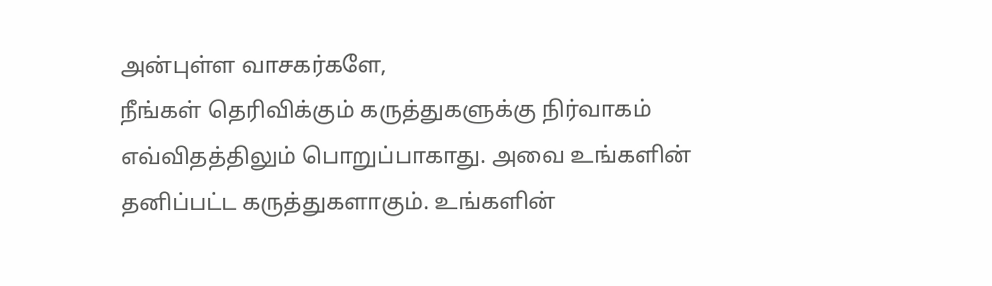அன்புள்ள வாசகர்களே,
நீங்கள் தெரிவிக்கும் கருத்துகளுக்கு நிர்வாகம் எவ்விதத்திலும் பொறுப்பாகாது. அவை உங்களின் தனிப்பட்ட கருத்துகளாகும். உங்களின்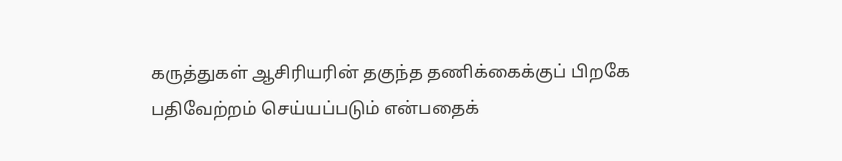கருத்துகள் ஆசிரியரின் தகுந்த தணிக்கைக்குப் பிறகே பதிவேற்றம் செய்யப்படும் என்பதைக்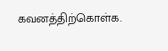கவனத்திற்கொள்க.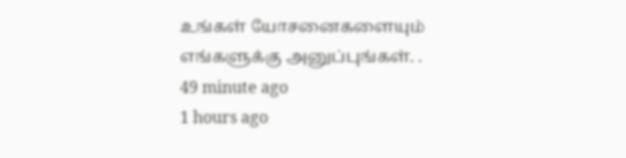உங்கள் யோசனைகளையும் எங்களுக்கு அனுப்புங்கள். .
49 minute ago
1 hours ago